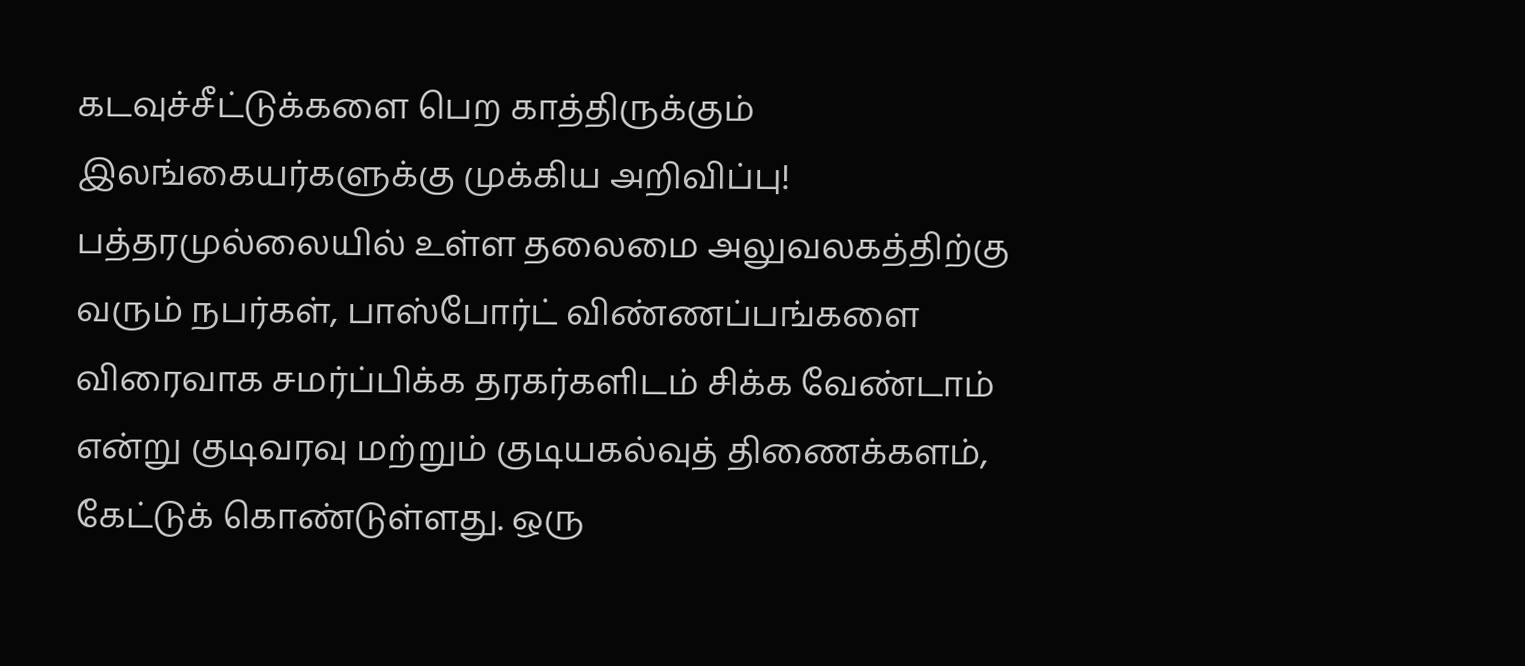கடவுச்சீட்டுக்களை பெற காத்திருக்கும் இலங்கையர்களுக்கு முக்கிய அறிவிப்பு!
பத்தரமுல்லையில் உள்ள தலைமை அலுவலகத்திற்கு வரும் நபர்கள், பாஸ்போர்ட் விண்ணப்பங்களை விரைவாக சமர்ப்பிக்க தரகர்களிடம் சிக்க வேண்டாம் என்று குடிவரவு மற்றும் குடியகல்வுத் திணைக்களம், கேட்டுக் கொண்டுள்ளது. ஒரு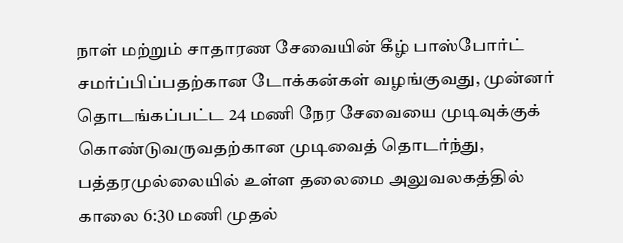நாள் மற்றும் சாதாரண சேவையின் கீழ் பாஸ்போர்ட் சமர்ப்பிப்பதற்கான டோக்கன்கள் வழங்குவது, முன்னர் தொடங்கப்பட்ட 24 மணி நேர சேவையை முடிவுக்குக் கொண்டுவருவதற்கான முடிவைத் தொடர்ந்து, பத்தரமுல்லையில் உள்ள தலைமை அலுவலகத்தில் காலை 6:30 மணி முதல்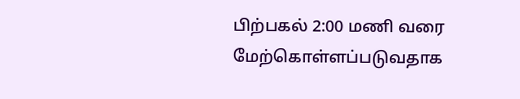பிற்பகல் 2:00 மணி வரை மேற்கொள்ளப்படுவதாக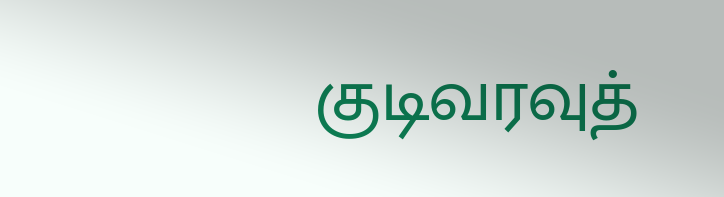குடிவரவுத்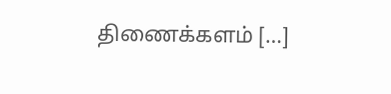திணைக்களம் […]